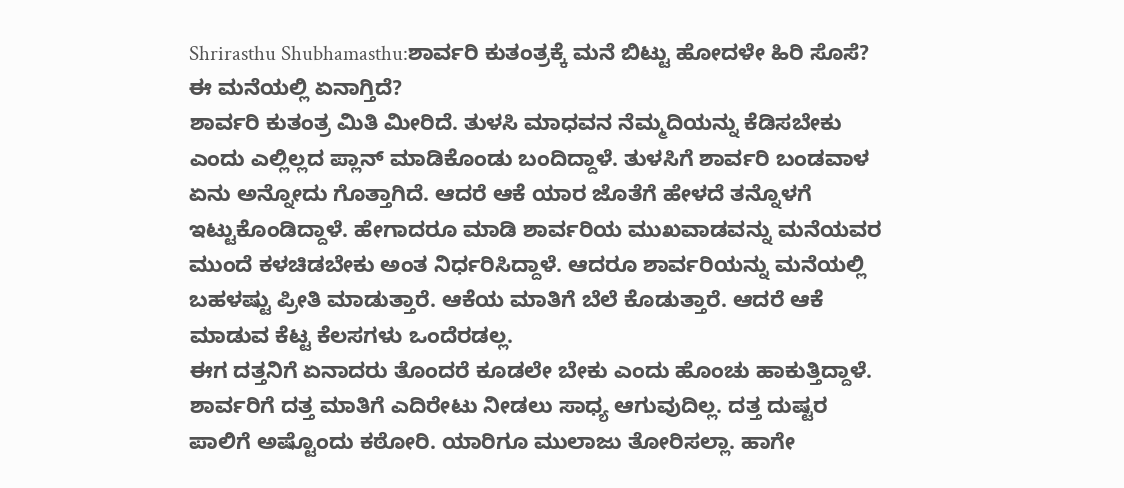Shrirasthu Shubhamasthu:ಶಾರ್ವರಿ ಕುತಂತ್ರಕ್ಕೆ ಮನೆ ಬಿಟ್ಟು ಹೋದಳೇ ಹಿರಿ ಸೊಸೆ? ಈ ಮನೆಯಲ್ಲಿ ಏನಾಗ್ತಿದೆ?
ಶಾರ್ವರಿ ಕುತಂತ್ರ ಮಿತಿ ಮೀರಿದೆ. ತುಳಸಿ ಮಾಧವನ ನೆಮ್ಮದಿಯನ್ನು ಕೆಡಿಸಬೇಕು ಎಂದು ಎಲ್ಲಿಲ್ಲದ ಪ್ಲಾನ್ ಮಾಡಿಕೊಂಡು ಬಂದಿದ್ದಾಳೆ. ತುಳಸಿಗೆ ಶಾರ್ವರಿ ಬಂಡವಾಳ ಏನು ಅನ್ನೋದು ಗೊತ್ತಾಗಿದೆ. ಆದರೆ ಆಕೆ ಯಾರ ಜೊತೆಗೆ ಹೇಳದೆ ತನ್ನೊಳಗೆ ಇಟ್ಟುಕೊಂಡಿದ್ದಾಳೆ. ಹೇಗಾದರೂ ಮಾಡಿ ಶಾರ್ವರಿಯ ಮುಖವಾಡವನ್ನು ಮನೆಯವರ ಮುಂದೆ ಕಳಚಿಡಬೇಕು ಅಂತ ನಿರ್ಧರಿಸಿದ್ದಾಳೆ. ಆದರೂ ಶಾರ್ವರಿಯನ್ನು ಮನೆಯಲ್ಲಿ ಬಹಳಷ್ಟು ಪ್ರೀತಿ ಮಾಡುತ್ತಾರೆ. ಆಕೆಯ ಮಾತಿಗೆ ಬೆಲೆ ಕೊಡುತ್ತಾರೆ. ಆದರೆ ಆಕೆ ಮಾಡುವ ಕೆಟ್ಟ ಕೆಲಸಗಳು ಒಂದೆರಡಲ್ಲ.
ಈಗ ದತ್ತನಿಗೆ ಏನಾದರು ತೊಂದರೆ ಕೂಡಲೇ ಬೇಕು ಎಂದು ಹೊಂಚು ಹಾಕುತ್ತಿದ್ದಾಳೆ. ಶಾರ್ವರಿಗೆ ದತ್ತ ಮಾತಿಗೆ ಎದಿರೇಟು ನೀಡಲು ಸಾಧ್ಯ ಆಗುವುದಿಲ್ಲ. ದತ್ತ ದುಷ್ಟರ ಪಾಲಿಗೆ ಅಷ್ಟೊಂದು ಕಠೋರಿ. ಯಾರಿಗೂ ಮುಲಾಜು ತೋರಿಸಲ್ಲಾ. ಹಾಗೇ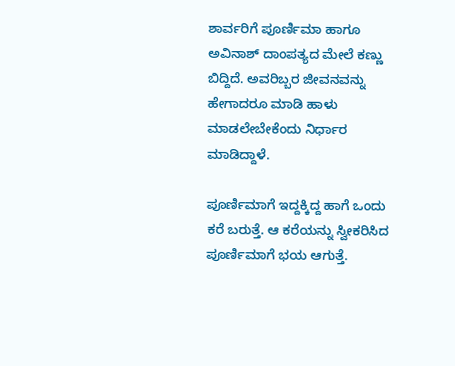ಶಾರ್ವರಿಗೆ ಪೂರ್ಣಿಮಾ ಹಾಗೂ ಅವಿನಾಶ್ ದಾಂಪತ್ಯದ ಮೇಲೆ ಕಣ್ಣು ಬಿದ್ದಿದೆ. ಅವರಿಬ್ಬರ ಜೀವನವನ್ನು ಹೇಗಾದರೂ ಮಾಡಿ ಹಾಳು ಮಾಡಲೇಬೇಕೆಂದು ನಿರ್ಧಾರ ಮಾಡಿದ್ದಾಳೆ.

ಪೂರ್ಣಿಮಾಗೆ ಇದ್ದಕ್ಕಿದ್ದ ಹಾಗೆ ಒಂದು ಕರೆ ಬರುತ್ತೆ. ಆ ಕರೆಯನ್ನು ಸ್ವೀಕರಿಸಿದ ಪೂರ್ಣಿಮಾಗೆ ಭಯ ಆಗುತ್ತೆ.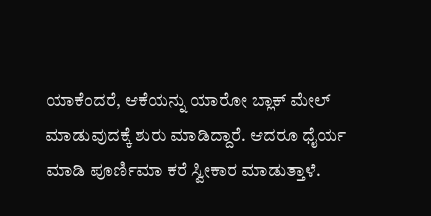ಯಾಕೆಂದರೆ, ಆಕೆಯನ್ನು ಯಾರೋ ಬ್ಲಾಕ್ ಮೇಲ್ ಮಾಡುವುದಕ್ಕೆ ಶುರು ಮಾಡಿದ್ದಾರೆ. ಆದರೂ ಧೈರ್ಯ ಮಾಡಿ ಪೂರ್ಣಿಮಾ ಕರೆ ಸ್ವೀಕಾರ ಮಾಡುತ್ತಾಳೆ.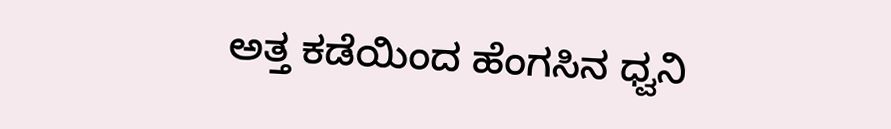ಅತ್ತ ಕಡೆಯಿಂದ ಹೆಂಗಸಿನ ಧ್ವನಿ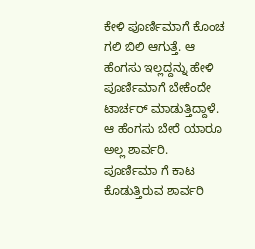ಕೇಳಿ ಪೂರ್ಣಿಮಾಗೆ ಕೊಂಚ ಗಲಿ ಬಿಲಿ ಆಗುತ್ತೆ. ಆ ಹೆಂಗಸು ಇಲ್ಲದ್ದನ್ನು ಹೇಳಿ ಪೂರ್ಣಿಮಾಗೆ ಬೇಕೆಂದೇ ಟಾರ್ಚರ್ ಮಾಡುತ್ತಿದ್ದಾಳೆ. ಆ ಹೆಂಗಸು ಬೇರೆ ಯಾರೂ ಅಲ್ಲ ಶಾರ್ವರಿ.
ಪೂರ್ಣಿಮಾ ಗೆ ಕಾಟ ಕೊಡುತ್ತಿರುವ ಶಾರ್ವರಿ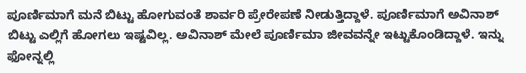ಪೂರ್ಣಿಮಾಗೆ ಮನೆ ಬಿಟ್ಟು ಹೋಗುವಂತೆ ಶಾರ್ವರಿ ಪ್ರೇರೇಪಣೆ ನೀಡುತ್ತಿದ್ದಾಳೆ. ಪೂರ್ಣಿಮಾಗೆ ಅವಿನಾಶ್ ಬಿಟ್ಟು ಎಲ್ಲಿಗೆ ಹೋಗಲು ಇಷ್ಟವಿಲ್ಲ. ಅವಿನಾಶ್ ಮೇಲೆ ಪೂರ್ಣಿಮಾ ಜೀವವನ್ನೇ ಇಟ್ಟುಕೊಂಡಿದ್ದಾಳೆ. ಇನ್ನು ಫೋನ್ನಲ್ಲಿ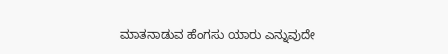ಮಾತನಾಡುವ ಹೆಂಗಸು ಯಾರು ಎನ್ನುವುದೇ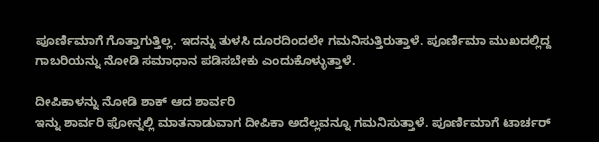ಪೂರ್ಣಿಮಾಗೆ ಗೊತ್ತಾಗುತ್ತಿಲ್ಲ. ಇದನ್ನು ತುಳಸಿ ದೂರದಿಂದಲೇ ಗಮನಿಸುತ್ತಿರುತ್ತಾಳೆ. ಪೂರ್ಣಿಮಾ ಮುಖದಲ್ಲಿದ್ದ ಗಾಬರಿಯನ್ನು ನೋಡಿ ಸಮಾಧಾನ ಪಡಿಸಬೇಕು ಎಂದುಕೊಳ್ಳುತ್ತಾಳೆ.

ದೀಪಿಕಾಳನ್ನು ನೋಡಿ ಶಾಕ್ ಆದ ಶಾರ್ವರಿ
ಇನ್ನು ಶಾರ್ವರಿ ಫೋನ್ನಲ್ಲಿ ಮಾತನಾಡುವಾಗ ದೀಪಿಕಾ ಅದೆಲ್ಲವನ್ನೂ ಗಮನಿಸುತ್ತಾಳೆ. ಪೂರ್ಣಿಮಾಗೆ ಟಾರ್ಚರ್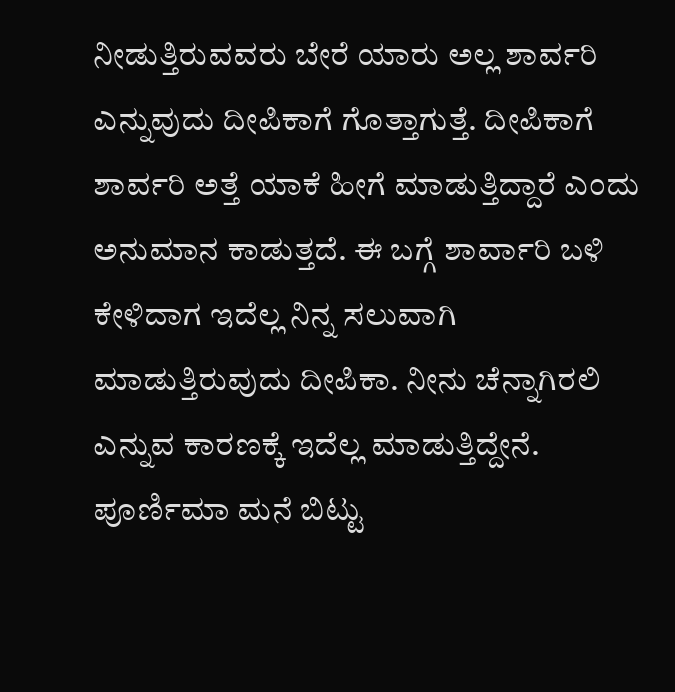ನೀಡುತ್ತಿರುವವರು ಬೇರೆ ಯಾರು ಅಲ್ಲ ಶಾರ್ವರಿ ಎನ್ನುವುದು ದೀಪಿಕಾಗೆ ಗೊತ್ತಾಗುತ್ತೆ. ದೀಪಿಕಾಗೆ ಶಾರ್ವರಿ ಅತ್ತೆ ಯಾಕೆ ಹೀಗೆ ಮಾಡುತ್ತಿದ್ದಾರೆ ಎಂದು ಅನುಮಾನ ಕಾಡುತ್ತದೆ. ಈ ಬಗ್ಗೆ ಶಾರ್ವಾರಿ ಬಳಿ ಕೇಳಿದಾಗ ಇದೆಲ್ಲ ನಿನ್ನ ಸಲುವಾಗಿ ಮಾಡುತ್ತಿರುವುದು ದೀಪಿಕಾ. ನೀನು ಚೆನ್ನಾಗಿರಲಿ ಎನ್ನುವ ಕಾರಣಕ್ಕೆ ಇದೆಲ್ಲ ಮಾಡುತ್ತಿದ್ದೇನೆ. ಪೂರ್ಣಿಮಾ ಮನೆ ಬಿಟ್ಟು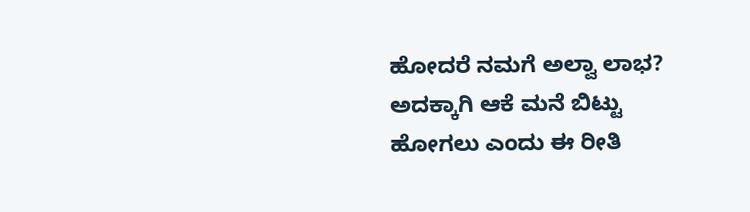ಹೋದರೆ ನಮಗೆ ಅಲ್ವಾ ಲಾಭ? ಅದಕ್ಕಾಗಿ ಆಕೆ ಮನೆ ಬಿಟ್ಟು ಹೋಗಲು ಎಂದು ಈ ರೀತಿ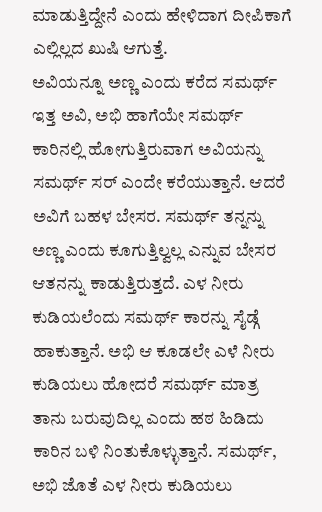ಮಾಡುತ್ತಿದ್ದೇನೆ ಎಂದು ಹೇಳಿದಾಗ ದೀಪಿಕಾಗೆ ಎಲ್ಲಿಲ್ಲದ ಖುಷಿ ಆಗುತ್ತೆ.
ಅವಿಯನ್ನೂ ಅಣ್ಣ ಎಂದು ಕರೆದ ಸಮರ್ಥ್
ಇತ್ತ ಅವಿ, ಅಭಿ ಹಾಗೆಯೇ ಸಮರ್ಥ್ ಕಾರಿನಲ್ಲಿ ಹೋಗುತ್ತಿರುವಾಗ ಅವಿಯನ್ನು ಸಮರ್ಥ್ ಸರ್ ಎಂದೇ ಕರೆಯುತ್ತಾನೆ. ಆದರೆ ಅವಿಗೆ ಬಹಳ ಬೇಸರ. ಸಮರ್ಥ್ ತನ್ನನ್ನು ಅಣ್ಣ ಎಂದು ಕೂಗುತ್ತಿಲ್ವಲ್ಲ ಎನ್ನುವ ಬೇಸರ ಆತನನ್ನು ಕಾಡುತ್ತಿರುತ್ತದೆ. ಎಳ ನೀರು ಕುಡಿಯಲೆಂದು ಸಮರ್ಥ್ ಕಾರನ್ನು ಸೈಡ್ಗೆ ಹಾಕುತ್ತಾನೆ. ಅಭಿ ಆ ಕೂಡಲೇ ಎಳೆ ನೀರು ಕುಡಿಯಲು ಹೋದರೆ ಸಮರ್ಥ್ ಮಾತ್ರ ತಾನು ಬರುವುದಿಲ್ಲ ಎಂದು ಹಠ ಹಿಡಿದು ಕಾರಿನ ಬಳಿ ನಿಂತುಕೊಳ್ಳುತ್ತಾನೆ. ಸಮರ್ಥ್, ಅಭಿ ಜೊತೆ ಎಳ ನೀರು ಕುಡಿಯಲು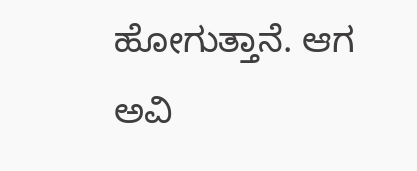ಹೋಗುತ್ತಾನೆ. ಆಗ ಅವಿ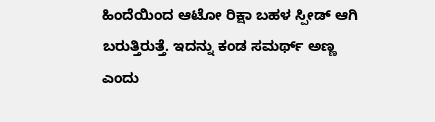ಹಿಂದೆಯಿಂದ ಆಟೋ ರಿಕ್ಷಾ ಬಹಳ ಸ್ಪೀಡ್ ಆಗಿ ಬರುತ್ತಿರುತ್ತೆ. ಇದನ್ನು ಕಂಡ ಸಮರ್ಥ್ ಅಣ್ಣ ಎಂದು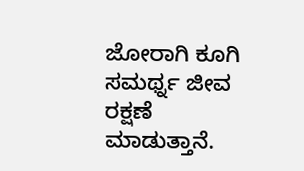ಜೋರಾಗಿ ಕೂಗಿ ಸಮರ್ಥ್ನ ಜೀವ ರಕ್ಷಣೆ ಮಾಡುತ್ತಾನೆ.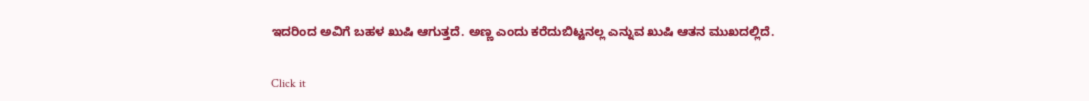ಇದರಿಂದ ಅವಿಗೆ ಬಹಳ ಖುಷಿ ಆಗುತ್ತದೆ. ಅಣ್ಣ ಎಂದು ಕರೆದುಬಿಟ್ಟನಲ್ಲ ಎನ್ನುವ ಖುಷಿ ಆತನ ಮುಖದಲ್ಲಿದೆ.


Click it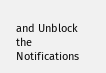and Unblock the Notifications